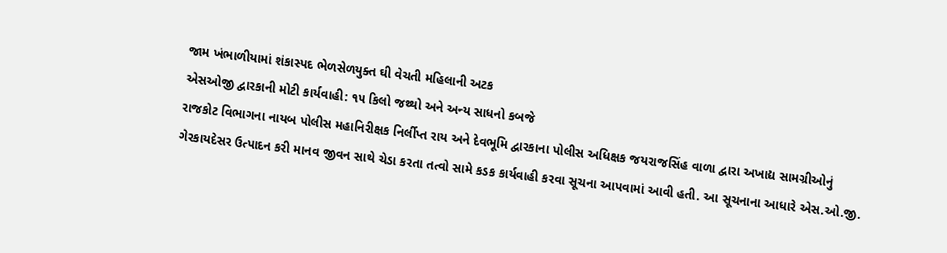જામ ખંભાળીયામાં શંકાસ્પદ ભેળસેળયુક્ત ઘી વેચતી મહિલાની અટક
એસઓજી દ્વારકાની મોટી કાર્યવાહી: ૧૫ કિલો જથ્થો અને અન્ય સાધનો કબજે
રાજકોટ વિભાગના નાયબ પોલીસ મહાનિરીક્ષક નિર્લીપ્ત રાય અને દેવભૂમિ દ્વારકાના પોલીસ અધિક્ષક જયરાજસિંહ વાળા દ્વારા અખાદ્ય સામગ્રીઓનું ગેરકાયદેસર ઉત્પાદન કરી માનવ જીવન સાથે ચેડા કરતા તત્વો સામે કડક કાર્યવાહી કરવા સૂચના આપવામાં આવી હતી. આ સૂચનાના આધારે એસ.ઓ.જી.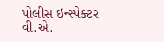પોલીસ ઇન્સ્પેક્ટર વી.એ.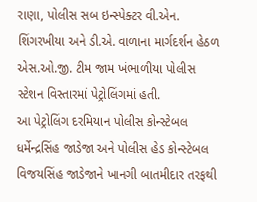રાણા, પોલીસ સબ ઇન્સ્પેક્ટર વી.એન. શિંગરખીયા અને ડી.એ. વાળાના માર્ગદર્શન હેઠળ એસ.ઓ.જી. ટીમ જામ ખંભાળીયા પોલીસ સ્ટેશન વિસ્તારમાં પેટ્રોલિંગમાં હતી.
આ પેટ્રોલિંગ દરમિયાન પોલીસ કોન્સ્ટેબલ ધર્મેન્દ્રસિંહ જાડેજા અને પોલીસ હેડ કોન્સ્ટેબલ વિજયસિંહ જાડેજાને ખાનગી બાતમીદાર તરફથી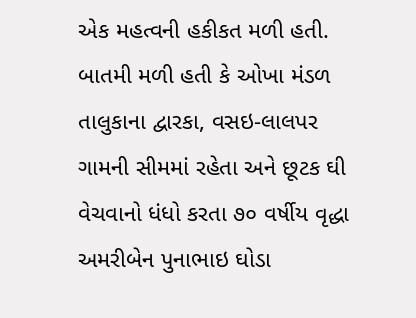એક મહત્વની હકીકત મળી હતી. બાતમી મળી હતી કે ઓખા મંડળ તાલુકાના દ્વારકા, વસઇ-લાલપર ગામની સીમમાં રહેતા અને છૂટક ઘી વેચવાનો ધંધો કરતા ૭૦ વર્ષીય વૃદ્ધા અમરીબેન પુનાભાઇ ઘોડા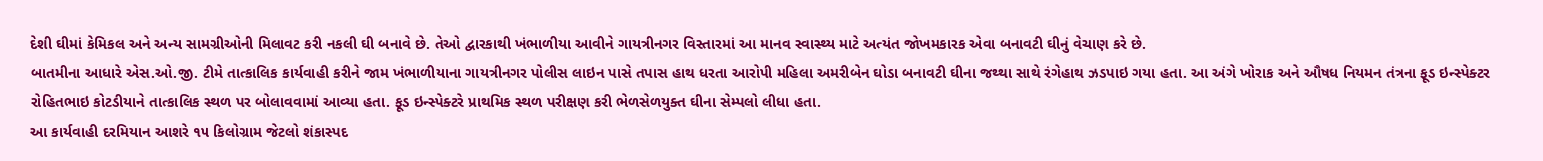દેશી ઘીમાં કેમિકલ અને અન્ય સામગ્રીઓની મિલાવટ કરી નકલી ઘી બનાવે છે. તેઓ દ્વારકાથી ખંભાળીયા આવીને ગાયત્રીનગર વિસ્તારમાં આ માનવ સ્વાસ્થ્ય માટે અત્યંત જોખમકારક એવા બનાવટી ઘીનું વેચાણ કરે છે.
બાતમીના આધારે એસ.ઓ.જી. ટીમે તાત્કાલિક કાર્યવાહી કરીને જામ ખંભાળીયાના ગાયત્રીનગર પોલીસ લાઇન પાસે તપાસ હાથ ધરતા આરોપી મહિલા અમરીબેન ઘોડા બનાવટી ઘીના જથ્થા સાથે રંગેહાથ ઝડપાઇ ગયા હતા. આ અંગે ખોરાક અને ઔષધ નિયમન તંત્રના ફૂડ ઇન્સ્પેક્ટર રોહિતભાઇ કોટડીયાને તાત્કાલિક સ્થળ પર બોલાવવામાં આવ્યા હતા. ફૂડ ઇન્સ્પેક્ટરે પ્રાથમિક સ્થળ પરીક્ષણ કરી ભેળસેળયુક્ત ઘીના સેમ્પલો લીધા હતા.
આ કાર્યવાહી દરમિયાન આશરે ૧૫ કિલોગ્રામ જેટલો શંકાસ્પદ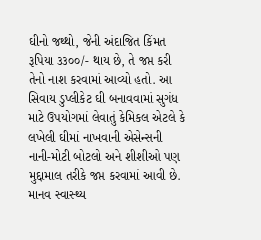ઘીનો જથ્થો, જેની અંદાજિત કિંમત રૂપિયા ૩૩૦૦/- થાય છે, તે જપ્ત કરી તેનો નાશ કરવામાં આવ્યો હતો. આ સિવાય ડુપ્લીકેટ ઘી બનાવવામાં સુગંધ માટે ઉપયોગમાં લેવાતું કેમિકલ એટલે કે લખેલી ઘીમાં નાખવાની એસેન્સની નાની-મોટી બોટલો અને શીશીઓ પણ મુદ્દામાલ તરીકે જપ્ત કરવામાં આવી છે. માનવ સ્વાસ્થ્ય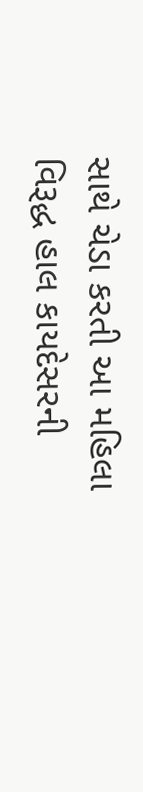સાથે ચેડા કરતી આ મહિલા વિરૂદ્ધ હાલ કાયદેસરની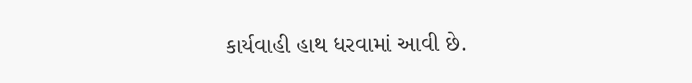કાર્યવાહી હાથ ધરવામાં આવી છે.